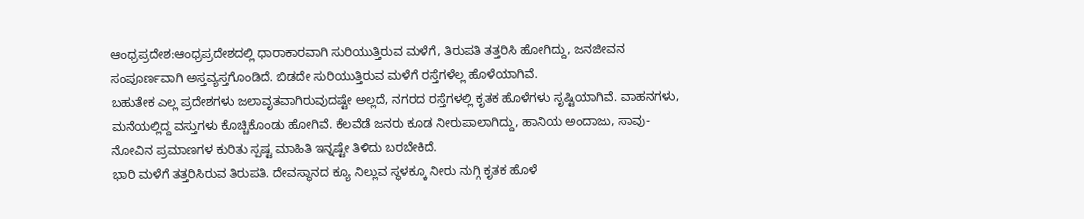ಆಂಧ್ರಪ್ರದೇಶ:ಆಂಧ್ರಪ್ರದೇಶದಲ್ಲಿ ಧಾರಾಕಾರವಾಗಿ ಸುರಿಯುತ್ತಿರುವ ಮಳೆಗೆ, ತಿರುಪತಿ ತತ್ತರಿಸಿ ಹೋಗಿದ್ದು, ಜನಜೀವನ ಸಂಪೂರ್ಣವಾಗಿ ಅಸ್ತವ್ಯಸ್ತಗೊಂಡಿದೆ. ಬಿಡದೇ ಸುರಿಯುತ್ತಿರುವ ಮಳೆಗೆ ರಸ್ತೆಗಳೆಲ್ಲ ಹೊಳೆಯಾಗಿವೆ.
ಬಹುತೇಕ ಎಲ್ಲ ಪ್ರದೇಶಗಳು ಜಲಾವೃತವಾಗಿರುವುದಷ್ಟೇ ಅಲ್ಲದೆ, ನಗರದ ರಸ್ತೆಗಳಲ್ಲಿ ಕೃತಕ ಹೊಳೆಗಳು ಸೃಷ್ಟಿಯಾಗಿವೆ. ವಾಹನಗಳು, ಮನೆಯಲ್ಲಿದ್ದ ವಸ್ತುಗಳು ಕೊಚ್ಚಿಕೊಂಡು ಹೋಗಿವೆ. ಕೆಲವೆಡೆ ಜನರು ಕೂಡ ನೀರುಪಾಲಾಗಿದ್ದು, ಹಾನಿಯ ಅಂದಾಜು, ಸಾವು-ನೋವಿನ ಪ್ರಮಾಣಗಳ ಕುರಿತು ಸ್ಪಷ್ಟ ಮಾಹಿತಿ ಇನ್ನಷ್ಟೇ ತಿಳಿದು ಬರಬೇಕಿದೆ.
ಭಾರಿ ಮಳೆಗೆ ತತ್ತರಿಸಿರುವ ತಿರುಪತಿ. ದೇವಸ್ಥಾನದ ಕ್ಯೂ ನಿಲ್ಲುವ ಸ್ಥಳಕ್ಕೂ ನೀರು ನುಗ್ಗಿ ಕೃತಕ ಹೊಳೆ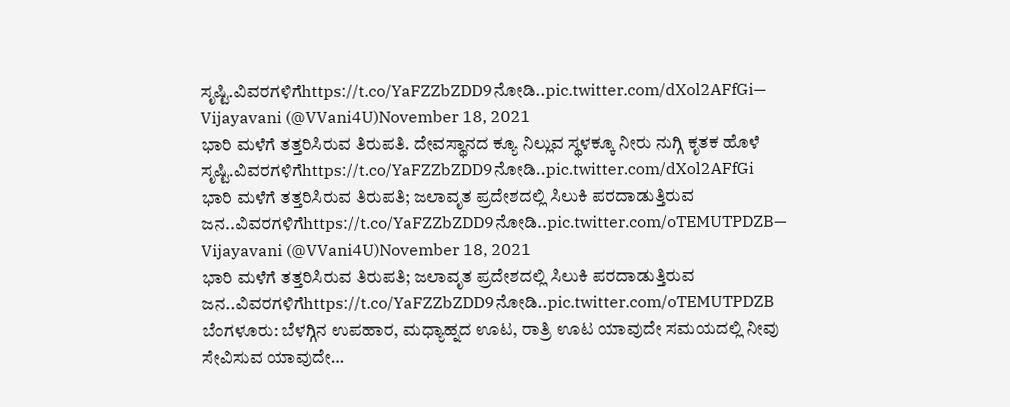ಸೃಷ್ಟಿ.ವಿವರಗಳಿಗೆhttps://t.co/YaFZZbZDD9ನೋಡಿ..pic.twitter.com/dXol2AFfGi— Vijayavani (@VVani4U)November 18, 2021
ಭಾರಿ ಮಳೆಗೆ ತತ್ತರಿಸಿರುವ ತಿರುಪತಿ. ದೇವಸ್ಥಾನದ ಕ್ಯೂ ನಿಲ್ಲುವ ಸ್ಥಳಕ್ಕೂ ನೀರು ನುಗ್ಗಿ ಕೃತಕ ಹೊಳೆ ಸೃಷ್ಟಿ.ವಿವರಗಳಿಗೆhttps://t.co/YaFZZbZDD9ನೋಡಿ..pic.twitter.com/dXol2AFfGi
ಭಾರಿ ಮಳೆಗೆ ತತ್ತರಿಸಿರುವ ತಿರುಪತಿ; ಜಲಾವೃತ ಪ್ರದೇಶದಲ್ಲಿ ಸಿಲುಕಿ ಪರದಾಡುತ್ತಿರುವ ಜನ..ವಿವರಗಳಿಗೆhttps://t.co/YaFZZbZDD9ನೋಡಿ..pic.twitter.com/oTEMUTPDZB— Vijayavani (@VVani4U)November 18, 2021
ಭಾರಿ ಮಳೆಗೆ ತತ್ತರಿಸಿರುವ ತಿರುಪತಿ; ಜಲಾವೃತ ಪ್ರದೇಶದಲ್ಲಿ ಸಿಲುಕಿ ಪರದಾಡುತ್ತಿರುವ ಜನ..ವಿವರಗಳಿಗೆhttps://t.co/YaFZZbZDD9ನೋಡಿ..pic.twitter.com/oTEMUTPDZB
ಬೆಂಗಳೂರು: ಬೆಳಗ್ಗಿನ ಉಪಹಾರ, ಮಧ್ಯಾಹ್ನದ ಊಟ, ರಾತ್ರಿ ಊಟ ಯಾವುದೇ ಸಮಯದಲ್ಲಿ ನೀವು ಸೇವಿಸುವ ಯಾವುದೇ…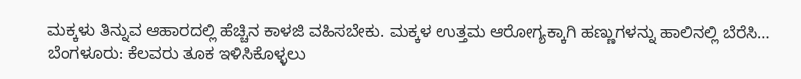ಮಕ್ಕಳು ತಿನ್ನುವ ಆಹಾರದಲ್ಲಿ ಹೆಚ್ಚಿನ ಕಾಳಜಿ ವಹಿಸಬೇಕು. ಮಕ್ಕಳ ಉತ್ತಮ ಆರೋಗ್ಯಕ್ಕಾಗಿ ಹಣ್ಣುಗಳನ್ನು ಹಾಲಿನಲ್ಲಿ ಬೆರೆಸಿ…
ಬೆಂಗಳೂರು: ಕೆಲವರು ತೂಕ ಇಳಿಸಿಕೊಳ್ಳಲು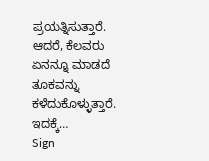ಪ್ರಯತ್ನಿಸುತ್ತಾರೆ. ಆದರೆ, ಕೆಲವರು ಏನನ್ನೂ ಮಾಡದೆ ತೂಕವನ್ನು ಕಳೆದುಕೊಳ್ಳುತ್ತಾರೆ. ಇದಕ್ಕೆ…
Sign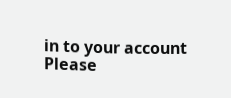in to your account
Please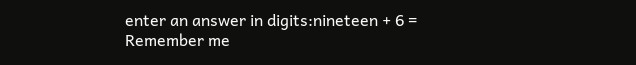enter an answer in digits:nineteen + 6 =
Remember me